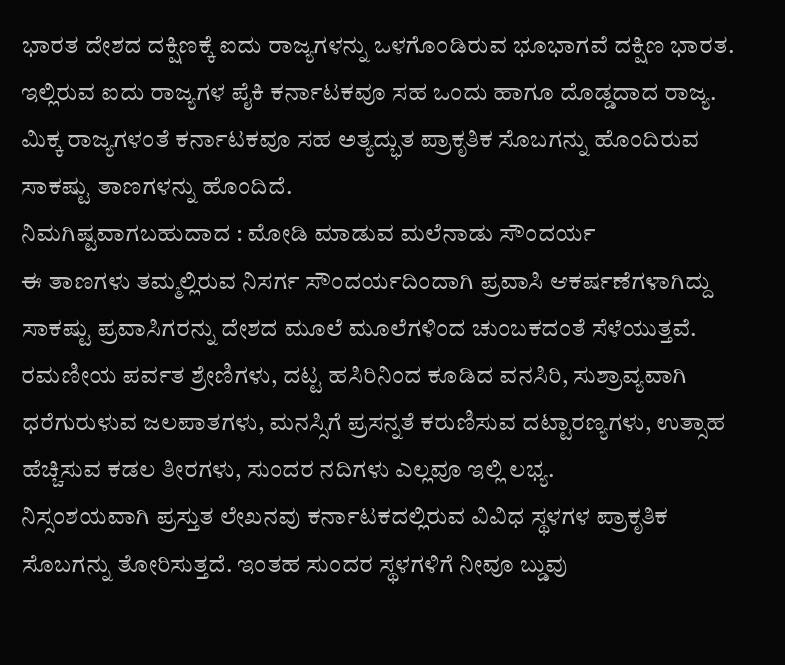ಭಾರತ ದೇಶದ ದಕ್ಷಿಣಕ್ಕೆ ಐದು ರಾಜ್ಯಗಳನ್ನು ಒಳಗೊಂಡಿರುವ ಭೂಭಾಗವೆ ದಕ್ಷಿಣ ಭಾರತ. ಇಲ್ಲಿರುವ ಐದು ರಾಜ್ಯಗಳ ಪೈಕಿ ಕರ್ನಾಟಕವೂ ಸಹ ಒಂದು ಹಾಗೂ ದೊಡ್ಡದಾದ ರಾಜ್ಯ. ಮಿಕ್ಕ ರಾಜ್ಯಗಳಂತೆ ಕರ್ನಾಟಕವೂ ಸಹ ಅತ್ಯದ್ಭುತ ಪ್ರಾಕೃತಿಕ ಸೊಬಗನ್ನು ಹೊಂದಿರುವ ಸಾಕಷ್ಟು ತಾಣಗಳನ್ನು ಹೊಂದಿದೆ.
ನಿಮಗಿಷ್ಟವಾಗಬಹುದಾದ : ಮೋಡಿ ಮಾಡುವ ಮಲೆನಾಡು ಸೌಂದರ್ಯ
ಈ ತಾಣಗಳು ತಮ್ಮಲ್ಲಿರುವ ನಿಸರ್ಗ ಸೌಂದರ್ಯದಿಂದಾಗಿ ಪ್ರವಾಸಿ ಆಕರ್ಷಣೆಗಳಾಗಿದ್ದು ಸಾಕಷ್ಟು ಪ್ರವಾಸಿಗರನ್ನು ದೇಶದ ಮೂಲೆ ಮೂಲೆಗಳಿಂದ ಚುಂಬಕದಂತೆ ಸೆಳೆಯುತ್ತವೆ. ರಮಣೀಯ ಪರ್ವತ ಶ್ರೇಣಿಗಳು, ದಟ್ಟ ಹಸಿರಿನಿಂದ ಕೂಡಿದ ವನಸಿರಿ, ಸುಶ್ರಾವ್ಯವಾಗಿ ಧರೆಗುರುಳುವ ಜಲಪಾತಗಳು, ಮನಸ್ಸಿಗೆ ಪ್ರಸನ್ನತೆ ಕರುಣಿಸುವ ದಟ್ಟಾರಣ್ಯಗಳು, ಉತ್ಸಾಹ ಹೆಚ್ಚಿಸುವ ಕಡಲ ತೀರಗಳು, ಸುಂದರ ನದಿಗಳು ಎಲ್ಲವೂ ಇಲ್ಲಿ ಲಭ್ಯ.
ನಿಸ್ಸಂಶಯವಾಗಿ ಪ್ರಸ್ತುತ ಲೇಖನವು ಕರ್ನಾಟಕದಲ್ಲಿರುವ ವಿವಿಧ ಸ್ಥಳಗಳ ಪ್ರಾಕೃತಿಕ ಸೊಬಗನ್ನು ತೋರಿಸುತ್ತದೆ. ಇಂತಹ ಸುಂದರ ಸ್ಥಳಗಳಿಗೆ ನೀವೂ ಬ್ಡುವು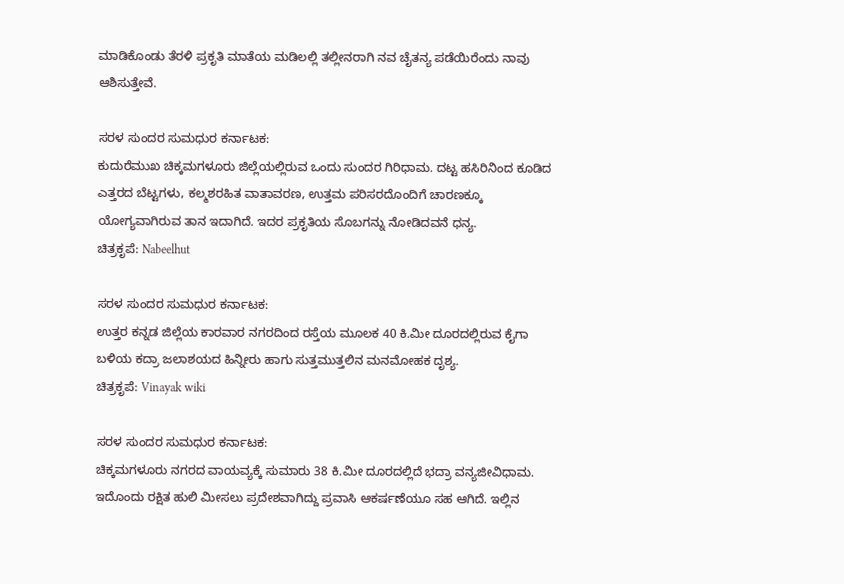ಮಾಡಿಕೊಂಡು ತೆರಳಿ ಪ್ರಕೃತಿ ಮಾತೆಯ ಮಡಿಲಲ್ಲಿ ತಲ್ಲೀನರಾಗಿ ನವ ಚೈತನ್ಯ ಪಡೆಯಿರೆಂದು ನಾವು ಆಶಿಸುತ್ತೇವೆ.

ಸರಳ ಸುಂದರ ಸುಮಧುರ ಕರ್ನಾಟಕ:
ಕುದುರೆಮುಖ ಚಿಕ್ಕಮಗಳೂರು ಜಿಲ್ಲೆಯಲ್ಲಿರುವ ಒಂದು ಸುಂದರ ಗಿರಿಧಾಮ. ದಟ್ಟ ಹಸಿರಿನಿಂದ ಕೂಡಿದ ಎತ್ತರದ ಬೆಟ್ಟಗಳು, ಕಲ್ಮಶರಹಿತ ವಾತಾವರಣ, ಉತ್ತಮ ಪರಿಸರದೊಂದಿಗೆ ಚಾರಣಕ್ಕೂ ಯೋಗ್ಯವಾಗಿರುವ ತಾನ ಇದಾಗಿದೆ. ಇದರ ಪ್ರಕೃತಿಯ ಸೊಬಗನ್ನು ನೋಡಿದವನೆ ಧನ್ಯ.
ಚಿತ್ರಕೃಪೆ: Nabeelhut

ಸರಳ ಸುಂದರ ಸುಮಧುರ ಕರ್ನಾಟಕ:
ಉತ್ತರ ಕನ್ನಡ ಜಿಲ್ಲೆಯ ಕಾರವಾರ ನಗರದಿಂದ ರಸ್ತೆಯ ಮೂಲಕ 40 ಕಿ.ಮೀ ದೂರದಲ್ಲಿರುವ ಕೈಗಾ ಬಳಿಯ ಕದ್ರಾ ಜಲಾಶಯದ ಹಿನ್ನೀರು ಹಾಗು ಸುತ್ತಮುತ್ತಲಿನ ಮನಮೋಹಕ ದೃಶ್ಯ.
ಚಿತ್ರಕೃಪೆ: Vinayak wiki

ಸರಳ ಸುಂದರ ಸುಮಧುರ ಕರ್ನಾಟಕ:
ಚಿಕ್ಕಮಗಳೂರು ನಗರದ ವಾಯವ್ಯಕ್ಕೆ ಸುಮಾರು 38 ಕಿ.ಮೀ ದೂರದಲ್ಲಿದೆ ಭದ್ರಾ ವನ್ಯಜೀವಿಧಾಮ. ಇದೊಂದು ರಕ್ಷಿತ ಹುಲಿ ಮೀಸಲು ಪ್ರದೇಶವಾಗಿದ್ದು ಪ್ರವಾಸಿ ಆಕರ್ಷಣೆಯೂ ಸಹ ಆಗಿದೆ. ಇಲ್ಲಿನ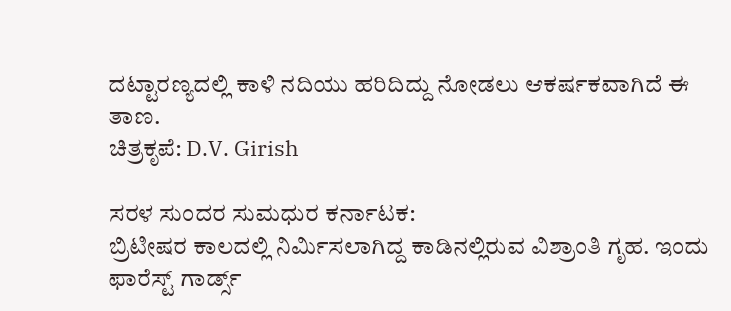ದಟ್ಟಾರಣ್ಯದಲ್ಲಿ ಕಾಳಿ ನದಿಯು ಹರಿದಿದ್ದು ನೋಡಲು ಆಕರ್ಷಕವಾಗಿದೆ ಈ ತಾಣ.
ಚಿತ್ರಕೃಪೆ: D.V. Girish

ಸರಳ ಸುಂದರ ಸುಮಧುರ ಕರ್ನಾಟಕ:
ಬ್ರಿಟೀಷರ ಕಾಲದಲ್ಲಿ ನಿರ್ಮಿಸಲಾಗಿದ್ದ ಕಾಡಿನಲ್ಲಿರುವ ವಿಶ್ರಾಂತಿ ಗೃಹ. ಇಂದು ಫಾರೆಸ್ಟ್ ಗಾರ್ಡ್ಸ್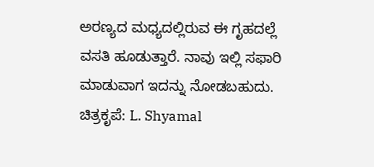ಅರಣ್ಯದ ಮಧ್ಯದಲ್ಲಿರುವ ಈ ಗೃಹದಲ್ಲೆ ವಸತಿ ಹೂಡುತ್ತಾರೆ. ನಾವು ಇಲ್ಲಿ ಸಫಾರಿ ಮಾಡುವಾಗ ಇದನ್ನು ನೋಡಬಹುದು.
ಚಿತ್ರಕೃಪೆ: L. Shyamal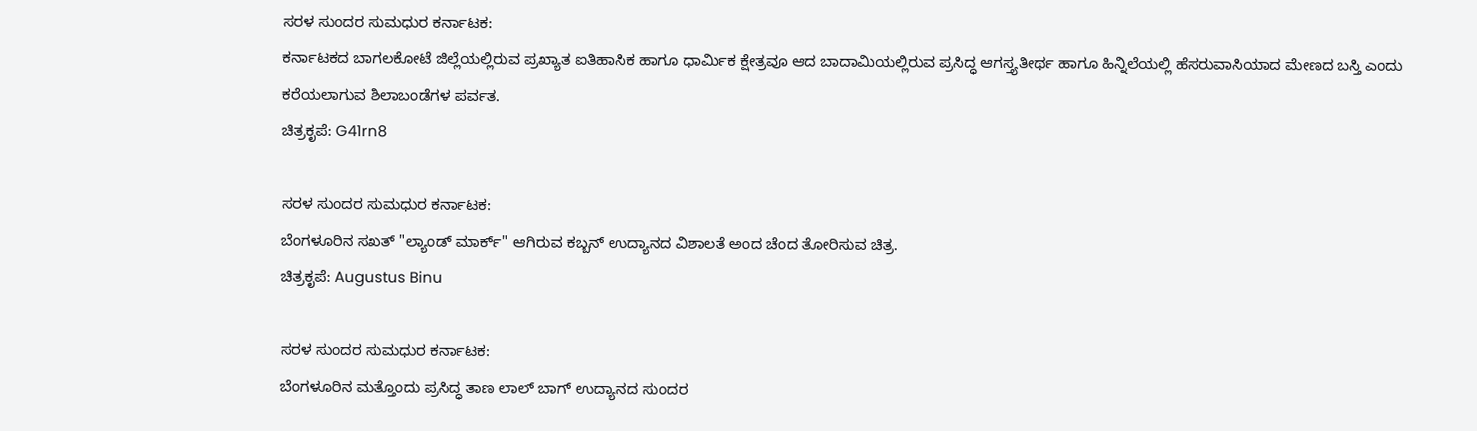ಸರಳ ಸುಂದರ ಸುಮಧುರ ಕರ್ನಾಟಕ:
ಕರ್ನಾಟಕದ ಬಾಗಲಕೋಟೆ ಜಿಲ್ಲೆಯಲ್ಲಿರುವ ಪ್ರಖ್ಯಾತ ಐತಿಹಾಸಿಕ ಹಾಗೂ ಧಾರ್ಮಿಕ ಕ್ಷೇತ್ರವೂ ಆದ ಬಾದಾಮಿಯಲ್ಲಿರುವ ಪ್ರಸಿದ್ಧ ಆಗಸ್ತ್ಯತೀರ್ಥ ಹಾಗೂ ಹಿನ್ನಿಲೆಯಲ್ಲಿ ಹೆಸರುವಾಸಿಯಾದ ಮೇಣದ ಬಸ್ತಿ ಎಂದು ಕರೆಯಲಾಗುವ ಶಿಲಾಬಂಡೆಗಳ ಪರ್ವತ.
ಚಿತ್ರಕೃಪೆ: G41rn8

ಸರಳ ಸುಂದರ ಸುಮಧುರ ಕರ್ನಾಟಕ:
ಬೆಂಗಳೂರಿನ ಸಖತ್ "ಲ್ಯಾಂಡ್ ಮಾರ್ಕ್" ಆಗಿರುವ ಕಬ್ಬನ್ ಉದ್ಯಾನದ ವಿಶಾಲತೆ ಅಂದ ಚೆಂದ ತೋರಿಸುವ ಚಿತ್ರ.
ಚಿತ್ರಕೃಪೆ: Augustus Binu

ಸರಳ ಸುಂದರ ಸುಮಧುರ ಕರ್ನಾಟಕ:
ಬೆಂಗಳೂರಿನ ಮತ್ತೊಂದು ಪ್ರಸಿದ್ಧ ತಾಣ ಲಾಲ್ ಬಾಗ್ ಉದ್ಯಾನದ ಸುಂದರ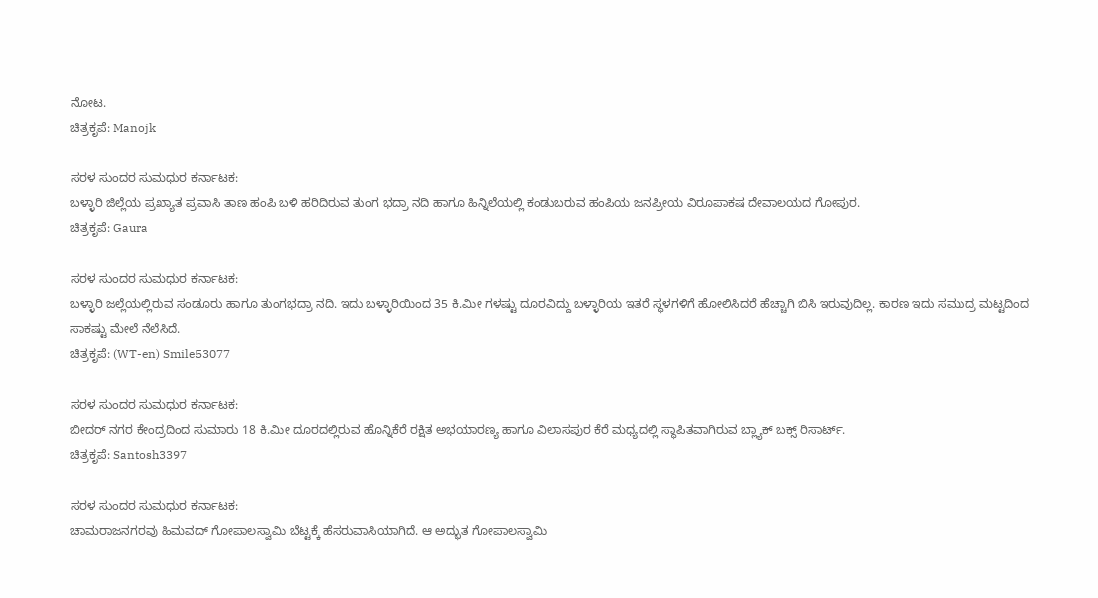ನೋಟ.
ಚಿತ್ರಕೃಪೆ: Manojk

ಸರಳ ಸುಂದರ ಸುಮಧುರ ಕರ್ನಾಟಕ:
ಬಳ್ಳಾರಿ ಜಿಲ್ಲೆಯ ಪ್ರಖ್ಯಾತ ಪ್ರವಾಸಿ ತಾಣ ಹಂಪಿ ಬಳಿ ಹರಿದಿರುವ ತುಂಗ ಭದ್ರಾ ನದಿ ಹಾಗೂ ಹಿನ್ನಿಲೆಯಲ್ಲಿ ಕಂಡುಬರುವ ಹಂಪಿಯ ಜನಪ್ರೀಯ ವಿರೂಪಾಕಷ ದೇವಾಲಯದ ಗೋಪುರ.
ಚಿತ್ರಕೃಪೆ: Gaura

ಸರಳ ಸುಂದರ ಸುಮಧುರ ಕರ್ನಾಟಕ:
ಬಳ್ಳಾರಿ ಜಲ್ಲೆಯಲ್ಲಿರುವ ಸಂಡೂರು ಹಾಗೂ ತುಂಗಭದ್ರಾ ನದಿ. ಇದು ಬಳ್ಳಾರಿಯಿಂದ 35 ಕಿ.ಮೀ ಗಳಷ್ಟು ದೂರವಿದ್ದು ಬಳ್ಳಾರಿಯ ಇತರೆ ಸ್ಥಳಗಳಿಗೆ ಹೋಲಿಸಿದರೆ ಹೆಚ್ಚಾಗಿ ಬಿಸಿ ಇರುವುದಿಲ್ಲ. ಕಾರಣ ಇದು ಸಮುದ್ರ ಮಟ್ಟದಿಂದ ಸಾಕಷ್ಟು ಮೇಲೆ ನೆಲೆಸಿದೆ.
ಚಿತ್ರಕೃಪೆ: (WT-en) Smile53077

ಸರಳ ಸುಂದರ ಸುಮಧುರ ಕರ್ನಾಟಕ:
ಬೀದರ್ ನಗರ ಕೇಂದ್ರದಿಂದ ಸುಮಾರು 18 ಕಿ.ಮೀ ದೂರದಲ್ಲಿರುವ ಹೊನ್ನಿಕೆರೆ ರಕ್ಷಿತ ಅಭಯಾರಣ್ಯ ಹಾಗೂ ವಿಲಾಸಪುರ ಕೆರೆ ಮಧ್ಯದಲ್ಲಿ ಸ್ಥಾಪಿತವಾಗಿರುವ ಬ್ಲ್ಯಾಕ್ ಬಕ್ಸ್ ರಿಸಾರ್ಟ್.
ಚಿತ್ರಕೃಪೆ: Santosh3397

ಸರಳ ಸುಂದರ ಸುಮಧುರ ಕರ್ನಾಟಕ:
ಚಾಮರಾಜನಗರವು ಹಿಮವದ್ ಗೋಪಾಲಸ್ವಾಮಿ ಬೆಟ್ಟಕ್ಕೆ ಹೆಸರುವಾಸಿಯಾಗಿದೆ. ಆ ಅದ್ಭುತ ಗೋಪಾಲಸ್ವಾಮಿ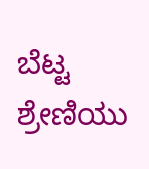ಬೆಟ್ಟ ಶ್ರೇಣಿಯು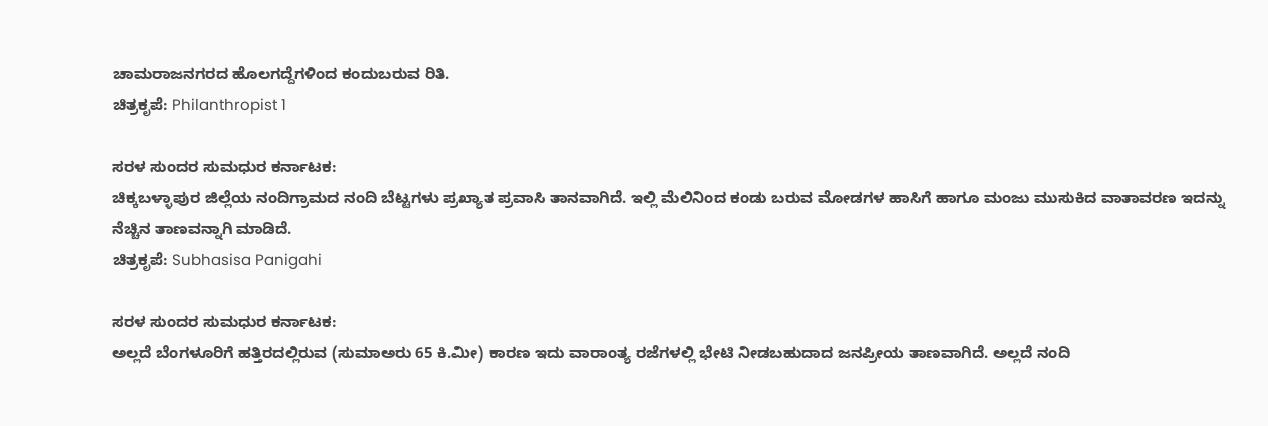ಚಾಮರಾಜನಗರದ ಹೊಲಗದ್ದೆಗಳಿಂದ ಕಂದುಬರುವ ರಿತಿ.
ಚಿತ್ರಕೃಪೆ: Philanthropist 1

ಸರಳ ಸುಂದರ ಸುಮಧುರ ಕರ್ನಾಟಕ:
ಚಿಕ್ಕಬಳ್ಳಾಪುರ ಜಿಲ್ಲೆಯ ನಂದಿಗ್ರಾಮದ ನಂದಿ ಬೆಟ್ಟಗಳು ಪ್ರಖ್ಯಾತ ಪ್ರವಾಸಿ ತಾನವಾಗಿದೆ. ಇಲ್ಲಿ ಮೆಲಿನಿಂದ ಕಂಡು ಬರುವ ಮೋಡಗಳ ಹಾಸಿಗೆ ಹಾಗೂ ಮಂಜು ಮುಸುಕಿದ ವಾತಾವರಣ ಇದನ್ನು ನೆಚ್ಚಿನ ತಾಣವನ್ನಾಗಿ ಮಾಡಿದೆ.
ಚಿತ್ರಕೃಪೆ: Subhasisa Panigahi

ಸರಳ ಸುಂದರ ಸುಮಧುರ ಕರ್ನಾಟಕ:
ಅಲ್ಲದೆ ಬೆಂಗಳೂರಿಗೆ ಹತ್ತಿರದಲ್ಲಿರುವ (ಸುಮಾಅರು 65 ಕಿ.ಮೀ) ಕಾರಣ ಇದು ವಾರಾಂತ್ಯ ರಜೆಗಳಲ್ಲಿ ಭೇಟಿ ನೀಡಬಹುದಾದ ಜನಪ್ರೀಯ ತಾಣವಾಗಿದೆ. ಅಲ್ಲದೆ ನಂದಿ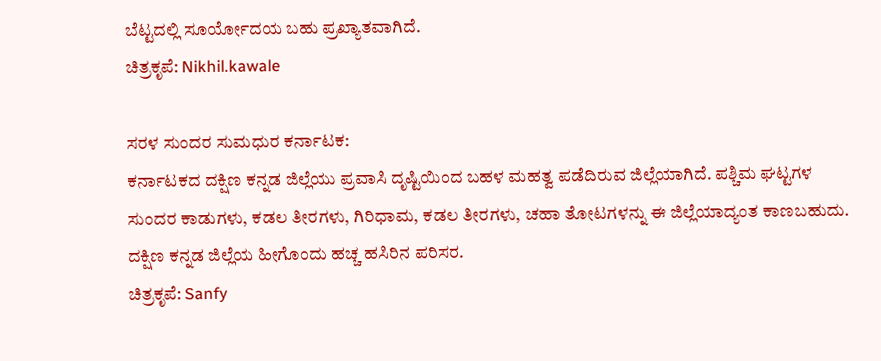ಬೆಟ್ಟದಲ್ಲಿ ಸೂರ್ಯೋದಯ ಬಹು ಪ್ರಖ್ಯಾತವಾಗಿದೆ.
ಚಿತ್ರಕೃಪೆ: Nikhil.kawale

ಸರಳ ಸುಂದರ ಸುಮಧುರ ಕರ್ನಾಟಕ:
ಕರ್ನಾಟಕದ ದಕ್ಷಿಣ ಕನ್ನಡ ಜಿಲ್ಲೆಯು ಪ್ರವಾಸಿ ದೃಷ್ಟಿಯಿಂದ ಬಹಳ ಮಹತ್ವ ಪಡೆದಿರುವ ಜಿಲ್ಲೆಯಾಗಿದೆ. ಪಶ್ಚಿಮ ಘಟ್ಟಗಳ ಸುಂದರ ಕಾಡುಗಳು, ಕಡಲ ತೀರಗಳು, ಗಿರಿಧಾಮ, ಕಡಲ ತೀರಗಳು, ಚಹಾ ತೋಟಗಳನ್ನು ಈ ಜಿಲ್ಲೆಯಾದ್ಯಂತ ಕಾಣಬಹುದು. ದಕ್ಷಿಣ ಕನ್ನಡ ಜಿಲ್ಲೆಯ ಹೀಗೊಂದು ಹಚ್ಚ ಹಸಿರಿನ ಪರಿಸರ.
ಚಿತ್ರಕೃಪೆ: Sanfy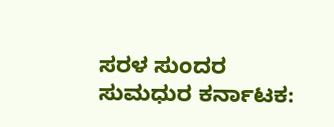ಸರಳ ಸುಂದರ ಸುಮಧುರ ಕರ್ನಾಟಕ: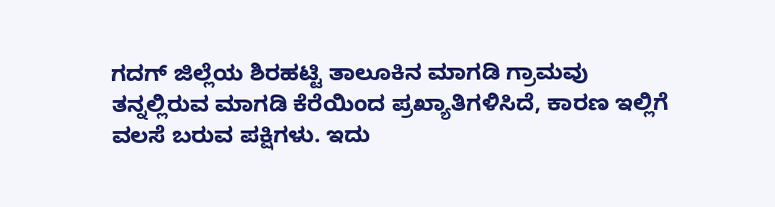ಗದಗ್ ಜಿಲ್ಲೆಯ ಶಿರಹಟ್ಟಿ ತಾಲೂಕಿನ ಮಾಗಡಿ ಗ್ರಾಮವು ತನ್ನಲ್ಲಿರುವ ಮಾಗಡಿ ಕೆರೆಯಿಂದ ಪ್ರಖ್ಯಾತಿಗಳಿಸಿದೆ, ಕಾರಣ ಇಲ್ಲಿಗೆ ವಲಸೆ ಬರುವ ಪಕ್ಷಿಗಳು. ಇದು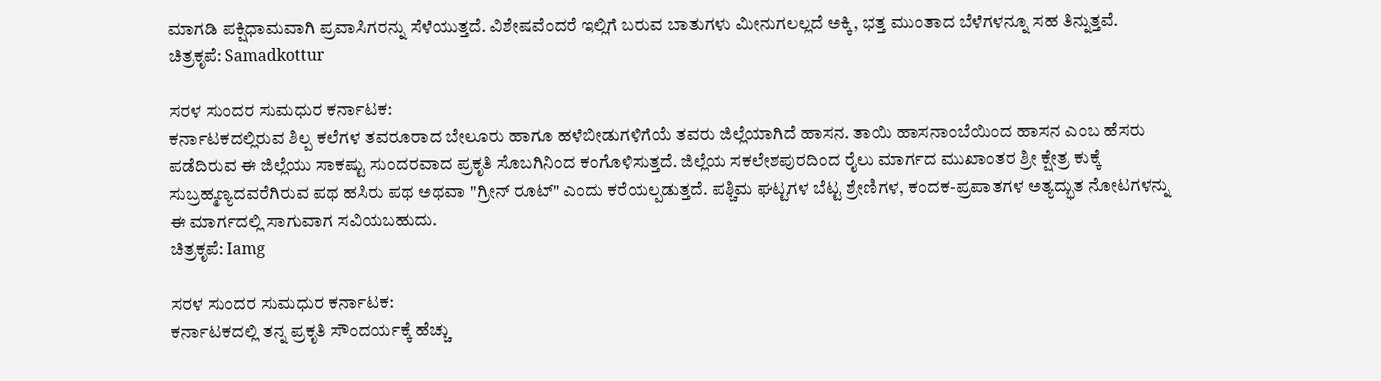ಮಾಗಡಿ ಪಕ್ಷಿಧಾಮವಾಗಿ ಪ್ರವಾಸಿಗರನ್ನು ಸೆಳೆಯುತ್ತದೆ. ವಿಶೇಷವೆಂದರೆ ಇಲ್ಲಿಗೆ ಬರುವ ಬಾತುಗಳು ಮೀನುಗಲಲ್ಲದೆ ಅಕ್ಕಿ, ಭತ್ತ ಮುಂತಾದ ಬೆಳೆಗಳನ್ನೂ ಸಹ ತಿನ್ನುತ್ತವೆ.
ಚಿತ್ರಕೃಪೆ: Samadkottur

ಸರಳ ಸುಂದರ ಸುಮಧುರ ಕರ್ನಾಟಕ:
ಕರ್ನಾಟಕದಲ್ಲಿರುವ ಶಿಲ್ಪ ಕಲೆಗಳ ತವರೂರಾದ ಬೇಲೂರು ಹಾಗೂ ಹಳೆಬೀಡುಗಳಿಗೆಯೆ ತವರು ಜಿಲ್ಲೆಯಾಗಿದೆ ಹಾಸನ. ತಾಯಿ ಹಾಸನಾಂಬೆಯಿಂದ ಹಾಸನ ಎಂಬ ಹೆಸರು ಪಡೆದಿರುವ ಈ ಜಿಲ್ಲೆಯು ಸಾಕಷ್ಟು ಸುಂದರವಾದ ಪ್ರಕೃತಿ ಸೊಬಗಿನಿಂದ ಕಂಗೊಳಿಸುತ್ತದೆ. ಜಿಲ್ಲೆಯ ಸಕಲೇಶಪುರದಿಂದ ರೈಲು ಮಾರ್ಗದ ಮುಖಾಂತರ ಶ್ರೀ ಕ್ಷೇತ್ರ ಕುಕ್ಕೆ ಸುಬ್ರಹ್ಮಣ್ಯದವರೆಗಿರುವ ಪಥ ಹಸಿರು ಪಥ ಅಥವಾ "ಗ್ರೀನ್ ರೂಟ್" ಎಂದು ಕರೆಯಲ್ಪಡುತ್ತದೆ. ಪಶ್ಚಿಮ ಘಟ್ಟಗಳ ಬೆಟ್ಟ ಶ್ರೇಣಿಗಳ, ಕಂದಕ-ಪ್ರಪಾತಗಳ ಅತ್ಯದ್ಭುತ ನೋಟಗಳನ್ನು ಈ ಮಾರ್ಗದಲ್ಲಿ ಸಾಗುವಾಗ ಸವಿಯಬಹುದು.
ಚಿತ್ರಕೃಪೆ: Iamg

ಸರಳ ಸುಂದರ ಸುಮಧುರ ಕರ್ನಾಟಕ:
ಕರ್ನಾಟಕದಲ್ಲಿ ತನ್ನ ಪ್ರಕೃತಿ ಸೌಂದರ್ಯಕ್ಕೆ ಹೆಚ್ಚು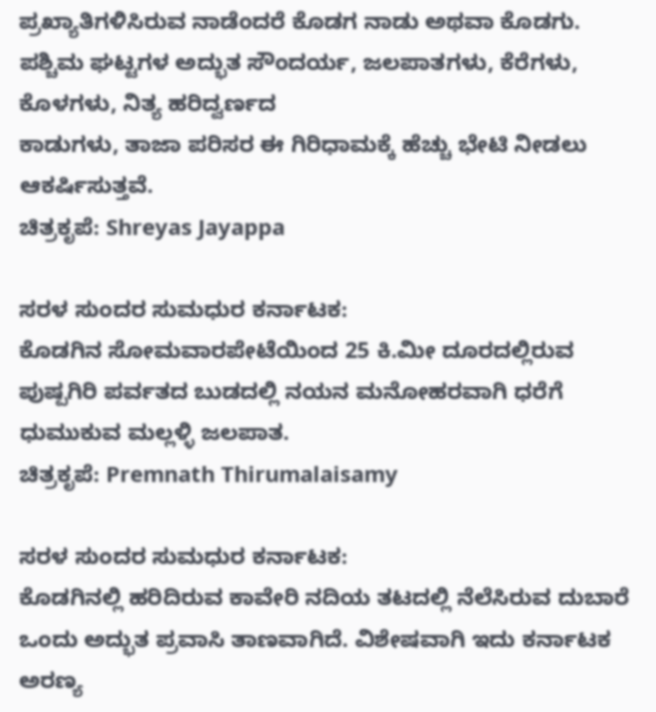ಪ್ರಖ್ಯಾತಿಗಳಿಸಿರುವ ನಾಡೆಂದರೆ ಕೊಡಗ ನಾಡು ಅಥವಾ ಕೊಡಗು. ಪಶ್ಚಿಮ ಘಟ್ಟಗಳ ಅದ್ಭುತ ಸೌಂದರ್ಯ, ಜಲಪಾತಗಳು, ಕೆರೆಗಳು, ಕೊಳಗಳು, ನಿತ್ಯ ಹರಿದ್ವರ್ಣದ
ಕಾಡುಗಳು, ತಾಜಾ ಪರಿಸರ ಈ ಗಿರಿಧಾಮಕ್ಕೆ ಹೆಚ್ಚು ಭೇಟಿ ನೀಡಲು ಆಕರ್ಷಿಸುತ್ತವೆ.
ಚಿತ್ರಕೃಪೆ: Shreyas Jayappa

ಸರಳ ಸುಂದರ ಸುಮಧುರ ಕರ್ನಾಟಕ:
ಕೊಡಗಿನ ಸೋಮವಾರಪೇಟೆಯಿಂದ 25 ಕಿ.ಮೀ ದೂರದಲ್ಲಿರುವ ಪುಷ್ಪಗಿರಿ ಪರ್ವತದ ಬುಡದಲ್ಲಿ ನಯನ ಮನೋಹರವಾಗಿ ಧರೆಗೆ ಧುಮುಕುವ ಮಲ್ಲಳ್ಳಿ ಜಲಪಾತ.
ಚಿತ್ರಕೃಪೆ: Premnath Thirumalaisamy

ಸರಳ ಸುಂದರ ಸುಮಧುರ ಕರ್ನಾಟಕ:
ಕೊಡಗಿನಲ್ಲಿ ಹರಿದಿರುವ ಕಾವೇರಿ ನದಿಯ ತಟದಲ್ಲಿ ನೆಲೆಸಿರುವ ದುಬಾರೆ ಒಂದು ಅದ್ಭುತ ಪ್ರವಾಸಿ ತಾಣವಾಗಿದೆ. ವಿಶೇಷವಾಗಿ ಇದು ಕರ್ನಾಟಕ ಅರಣ್ಯ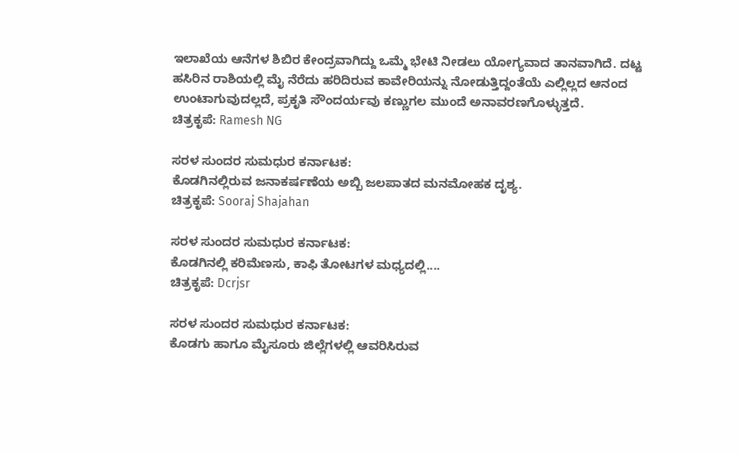ಇಲಾಖೆಯ ಆನೆಗಳ ಶಿಬಿರ ಕೇಂದ್ರವಾಗಿದ್ದು ಒಮ್ಮೆ ಭೇಟಿ ನೀಡಲು ಯೋಗ್ಯವಾದ ತಾನವಾಗಿದೆ. ದಟ್ಟ ಹಸಿರಿನ ರಾಶಿಯಲ್ಲಿ ಮೈ ನೆರೆದು ಹರಿದಿರುವ ಕಾವೇರಿಯನ್ನು ನೋಡುತ್ತಿದ್ದಂತೆಯೆ ಎಲ್ಲಿಲ್ಲದ ಆನಂದ ಉಂಟಾಗುವುದಲ್ಲದೆ, ಪ್ರಕೃತಿ ಸೌಂದರ್ಯವು ಕಣ್ಣುಗಲ ಮುಂದೆ ಅನಾವರಣಗೊಳ್ಳುತ್ತದೆ.
ಚಿತ್ರಕೃಪೆ: Ramesh NG

ಸರಳ ಸುಂದರ ಸುಮಧುರ ಕರ್ನಾಟಕ:
ಕೊಡಗಿನಲ್ಲಿರುವ ಜನಾಕರ್ಷಣೆಯ ಅಬ್ಬಿ ಜಲಪಾತದ ಮನಮೋಹಕ ದೃಶ್ಯ.
ಚಿತ್ರಕೃಪೆ: Sooraj Shajahan

ಸರಳ ಸುಂದರ ಸುಮಧುರ ಕರ್ನಾಟಕ:
ಕೊಡಗಿನಲ್ಲಿ ಕರಿಮೆಣಸು, ಕಾಫಿ ತೋಟಗಳ ಮಧ್ಯದಲ್ಲಿ....
ಚಿತ್ರಕೃಪೆ: Dcrjsr

ಸರಳ ಸುಂದರ ಸುಮಧುರ ಕರ್ನಾಟಕ:
ಕೊಡಗು ಹಾಗೂ ಮೈಸೂರು ಜಿಲ್ಲೆಗಳಲ್ಲಿ ಆವರಿಸಿರುವ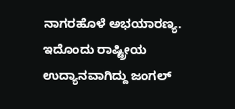ನಾಗರಹೊಳೆ ಅಭಯಾರಣ್ಯ. ಇದೊಂದು ರಾಷ್ಟ್ರೀಯ ಉದ್ಯಾನವಾಗಿದ್ದು ಜಂಗಲ್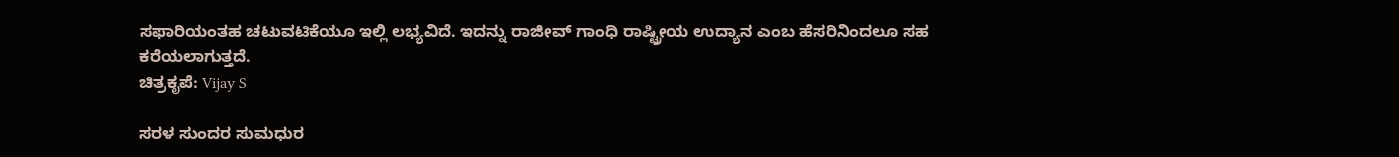ಸಫಾರಿಯಂತಹ ಚಟುವಟಿಕೆಯೂ ಇಲ್ಲಿ ಲಭ್ಯವಿದೆ. ಇದನ್ನು ರಾಜೀವ್ ಗಾಂಧಿ ರಾಷ್ಟ್ರೀಯ ಉದ್ಯಾನ ಎಂಬ ಹೆಸರಿನಿಂದಲೂ ಸಹ ಕರೆಯಲಾಗುತ್ತದೆ.
ಚಿತ್ರಕೃಪೆ: Vijay S

ಸರಳ ಸುಂದರ ಸುಮಧುರ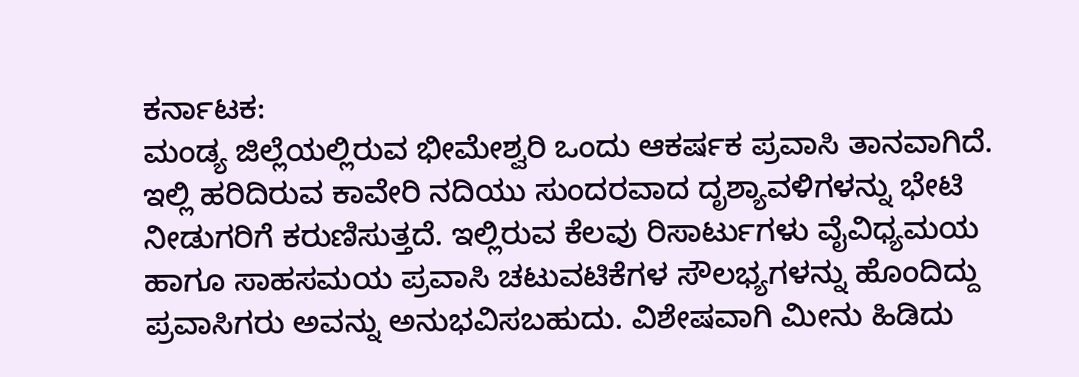ಕರ್ನಾಟಕ:
ಮಂಡ್ಯ ಜಿಲ್ಲೆಯಲ್ಲಿರುವ ಭೀಮೇಶ್ವರಿ ಒಂದು ಆಕರ್ಷಕ ಪ್ರವಾಸಿ ತಾನವಾಗಿದೆ. ಇಲ್ಲಿ ಹರಿದಿರುವ ಕಾವೇರಿ ನದಿಯು ಸುಂದರವಾದ ದೃಶ್ಯಾವಳಿಗಳನ್ನು ಭೇಟಿ ನೀಡುಗರಿಗೆ ಕರುಣಿಸುತ್ತದೆ. ಇಲ್ಲಿರುವ ಕೆಲವು ರಿಸಾರ್ಟುಗಳು ವೈವಿಧ್ಯಮಯ ಹಾಗೂ ಸಾಹಸಮಯ ಪ್ರವಾಸಿ ಚಟುವಟಿಕೆಗಳ ಸೌಲಭ್ಯಗಳನ್ನು ಹೊಂದಿದ್ದು ಪ್ರವಾಸಿಗರು ಅವನ್ನು ಅನುಭವಿಸಬಹುದು. ವಿಶೇಷವಾಗಿ ಮೀನು ಹಿಡಿದು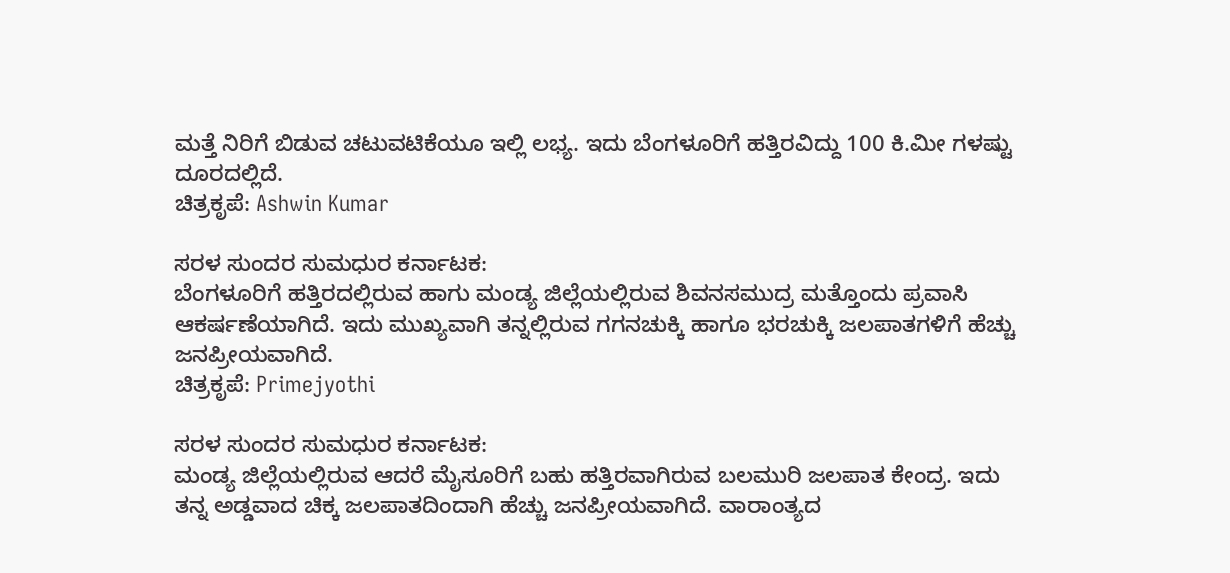ಮತ್ತೆ ನಿರಿಗೆ ಬಿಡುವ ಚಟುವಟಿಕೆಯೂ ಇಲ್ಲಿ ಲಭ್ಯ. ಇದು ಬೆಂಗಳೂರಿಗೆ ಹತ್ತಿರವಿದ್ದು 100 ಕಿ.ಮೀ ಗಳಷ್ಟು ದೂರದಲ್ಲಿದೆ.
ಚಿತ್ರಕೃಪೆ: Ashwin Kumar

ಸರಳ ಸುಂದರ ಸುಮಧುರ ಕರ್ನಾಟಕ:
ಬೆಂಗಳೂರಿಗೆ ಹತ್ತಿರದಲ್ಲಿರುವ ಹಾಗು ಮಂಡ್ಯ ಜಿಲ್ಲೆಯಲ್ಲಿರುವ ಶಿವನಸಮುದ್ರ ಮತ್ತೊಂದು ಪ್ರವಾಸಿ ಆಕರ್ಷಣೆಯಾಗಿದೆ. ಇದು ಮುಖ್ಯವಾಗಿ ತನ್ನಲ್ಲಿರುವ ಗಗನಚುಕ್ಕಿ ಹಾಗೂ ಭರಚುಕ್ಕಿ ಜಲಪಾತಗಳಿಗೆ ಹೆಚ್ಚು ಜನಪ್ರೀಯವಾಗಿದೆ.
ಚಿತ್ರಕೃಪೆ: Primejyothi

ಸರಳ ಸುಂದರ ಸುಮಧುರ ಕರ್ನಾಟಕ:
ಮಂಡ್ಯ ಜಿಲ್ಲೆಯಲ್ಲಿರುವ ಆದರೆ ಮೈಸೂರಿಗೆ ಬಹು ಹತ್ತಿರವಾಗಿರುವ ಬಲಮುರಿ ಜಲಪಾತ ಕೇಂದ್ರ. ಇದು ತನ್ನ ಅಡ್ಡವಾದ ಚಿಕ್ಕ ಜಲಪಾತದಿಂದಾಗಿ ಹೆಚ್ಚು ಜನಪ್ರೀಯವಾಗಿದೆ. ವಾರಾಂತ್ಯದ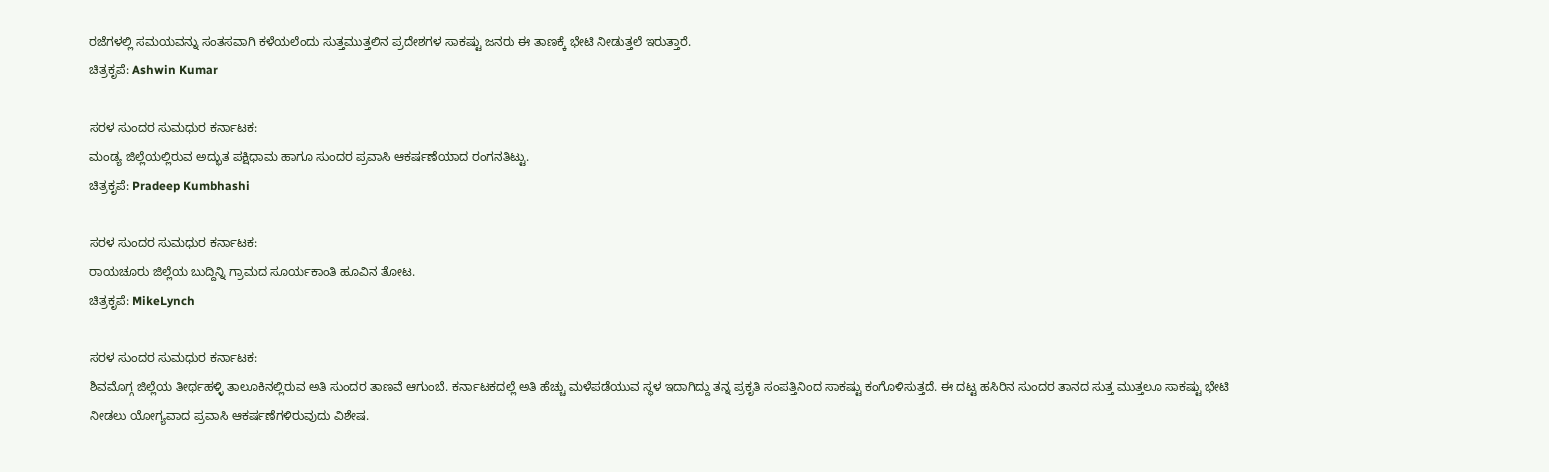ರಜೆಗಳಲ್ಲಿ ಸಮಯವನ್ನು ಸಂತಸವಾಗಿ ಕಳೆಯಲೆಂದು ಸುತ್ತಮುತ್ತಲಿನ ಪ್ರದೇಶಗಳ ಸಾಕಷ್ಟು ಜನರು ಈ ತಾಣಕ್ಕೆ ಭೇಟಿ ನೀಡುತ್ತಲೆ ಇರುತ್ತಾರೆ.
ಚಿತ್ರಕೃಪೆ: Ashwin Kumar

ಸರಳ ಸುಂದರ ಸುಮಧುರ ಕರ್ನಾಟಕ:
ಮಂಡ್ಯ ಜಿಲ್ಲೆಯಲ್ಲಿರುವ ಅದ್ಭುತ ಪಕ್ಷಿಧಾಮ ಹಾಗೂ ಸುಂದರ ಪ್ರವಾಸಿ ಆಕರ್ಷಣೆಯಾದ ರಂಗನತಿಟ್ಟು.
ಚಿತ್ರಕೃಪೆ: Pradeep Kumbhashi

ಸರಳ ಸುಂದರ ಸುಮಧುರ ಕರ್ನಾಟಕ:
ರಾಯಚೂರು ಜಿಲ್ಲೆಯ ಬುದ್ದಿನ್ನಿ ಗ್ರಾಮದ ಸೂರ್ಯಕಾಂತಿ ಹೂವಿನ ತೋಟ.
ಚಿತ್ರಕೃಪೆ: MikeLynch

ಸರಳ ಸುಂದರ ಸುಮಧುರ ಕರ್ನಾಟಕ:
ಶಿವಮೊಗ್ಗ ಜಿಲ್ಲೆಯ ತೀರ್ಥಹಳ್ಳಿ ತಾಲೂಕಿನಲ್ಲಿರುವ ಅತಿ ಸುಂದರ ತಾಣವೆ ಆಗುಂಬೆ. ಕರ್ನಾಟಕದಲ್ಲೆ ಅತಿ ಹೆಚ್ಚು ಮಳೆಪಡೆಯುವ ಸ್ಥಳ ಇದಾಗಿದ್ದು ತನ್ನ ಪ್ರಕೃತಿ ಸಂಪತ್ತಿನಿಂದ ಸಾಕಷ್ಟು ಕಂಗೊಳಿಸುತ್ತದೆ. ಈ ದಟ್ಟ ಹಸಿರಿನ ಸುಂದರ ತಾನದ ಸುತ್ತ ಮುತ್ತಲೂ ಸಾಕಷ್ಟು ಭೇಟಿ ನೀಡಲು ಯೋಗ್ಯವಾದ ಪ್ರವಾಸಿ ಆಕರ್ಷಣೆಗಳಿರುವುದು ವಿಶೇಷ.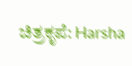ಚಿತ್ರಕೃಪೆ: Harsha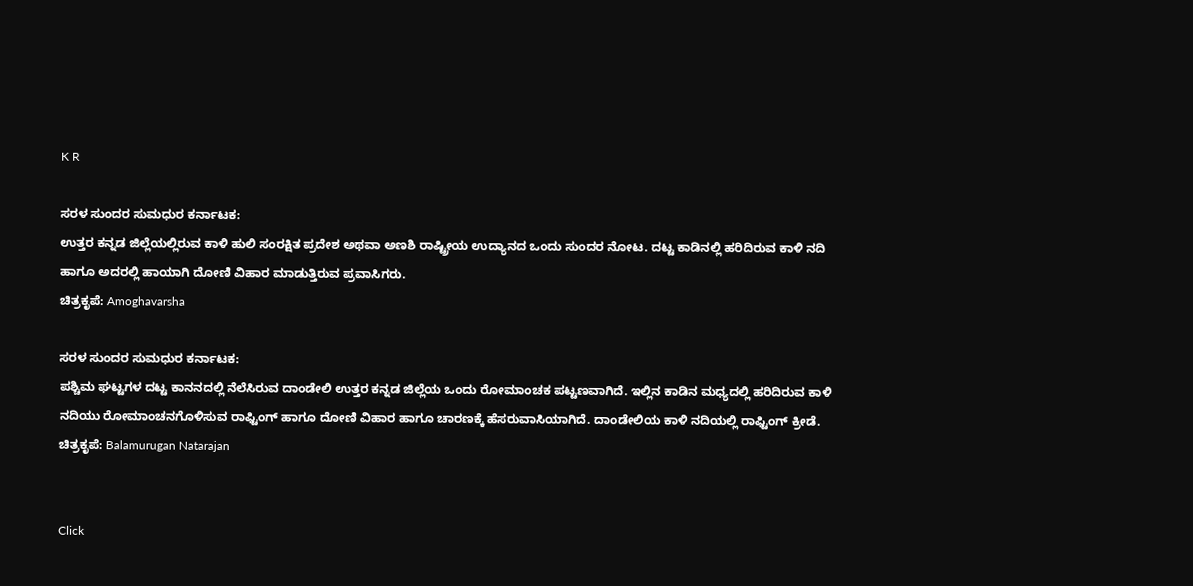K R

ಸರಳ ಸುಂದರ ಸುಮಧುರ ಕರ್ನಾಟಕ:
ಉತ್ತರ ಕನ್ನಡ ಜಿಲ್ಲೆಯಲ್ಲಿರುವ ಕಾಳಿ ಹುಲಿ ಸಂರಕ್ಷಿತ ಪ್ರದೇಶ ಅಥವಾ ಅಣಶಿ ರಾಷ್ಟ್ರೀಯ ಉದ್ಯಾನದ ಒಂದು ಸುಂದರ ನೋಟ. ದಟ್ಟ ಕಾಡಿನಲ್ಲಿ ಹರಿದಿರುವ ಕಾಳಿ ನದಿ ಹಾಗೂ ಅದರಲ್ಲಿ ಹಾಯಾಗಿ ದೋಣಿ ವಿಹಾರ ಮಾಡುತ್ತಿರುವ ಪ್ರವಾಸಿಗರು.
ಚಿತ್ರಕೃಪೆ: Amoghavarsha

ಸರಳ ಸುಂದರ ಸುಮಧುರ ಕರ್ನಾಟಕ:
ಪಶ್ಚಿಮ ಘಟ್ಟಗಳ ದಟ್ಟ ಕಾನನದಲ್ಲಿ ನೆಲೆಸಿರುವ ದಾಂಡೇಲಿ ಉತ್ತರ ಕನ್ನಡ ಜಿಲ್ಲೆಯ ಒಂದು ರೋಮಾಂಚಕ ಪಟ್ಟಣವಾಗಿದೆ. ಇಲ್ಲಿನ ಕಾಡಿನ ಮಧ್ಯದಲ್ಲಿ ಹರಿದಿರುವ ಕಾಳಿ ನದಿಯು ರೋಮಾಂಚನಗೊಳಿಸುವ ರಾಫ್ಟಿಂಗ್ ಹಾಗೂ ದೋಣಿ ವಿಹಾರ ಹಾಗೂ ಚಾರಣಕ್ಕೆ ಹೆಸರುವಾಸಿಯಾಗಿದೆ. ದಾಂಡೇಲಿಯ ಕಾಳಿ ನದಿಯಲ್ಲಿ ರಾಫ್ಟಿಂಗ್ ಕ್ರೀಡೆ.
ಚಿತ್ರಕೃಪೆ: Balamurugan Natarajan


Click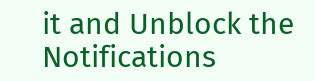it and Unblock the Notifications